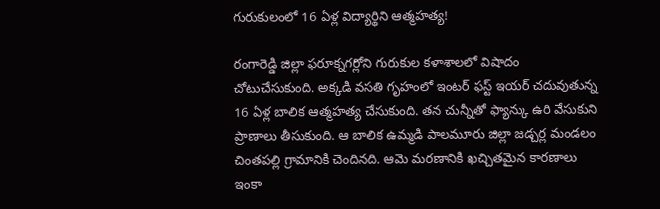గురుకులంలో 16 ఏళ్ల విద్యార్థిని ఆత్మహత్య!

రంగారెడ్డి జిల్లా ఫరూక్నగర్లోని గురుకుల కళాశాలలో విషాదం చోటుచేసుకుంది. అక్కడి వసతి గృహంలో ఇంటర్ ఫస్ట్ ఇయర్ చదువుతున్న 16 ఏళ్ల బాలిక ఆత్మహత్య చేసుకుంది. తన చున్నీతో ఫ్యాన్కు ఉరి వేసుకుని ప్రాణాలు తీసుకుంది. ఆ బాలిక ఉమ్మడి పాలమూరు జిల్లా జడ్చర్ల మండలం చింతపల్లి గ్రామానికి చెందినది. ఆమె మరణానికి ఖచ్చితమైన కారణాలు ఇంకా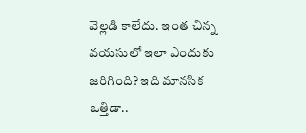వెల్లడి కాలేదు. ఇంత చిన్న వయసులో ఇలా ఎందుకు జరిగింది? ఇది మానసిక ఒత్తిడా..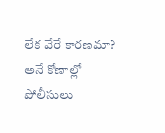లేక వేరే కారణమా? అనే కోణాల్లో పోలీసులు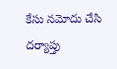కేసు నమోదు చేసి దర్యాప్తు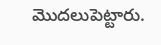మొదలుపెట్టారు.